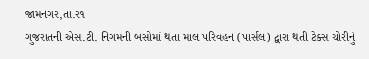જામનગર,તા.ર૧
ગુજરાતની એસ.ટી. નિગમની બસોમાં થતા માલ પરિવહન (પાર્સલ) દ્વારા થતી ટેક્સ ચોરીનું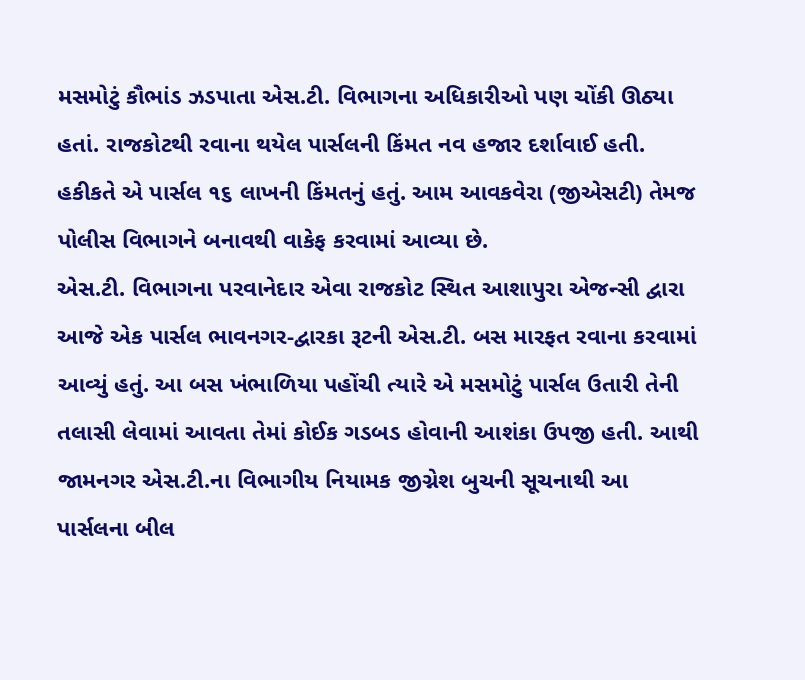મસમોટું કૌભાંડ ઝડપાતા એસ.ટી. વિભાગના અધિકારીઓ પણ ચોંકી ઊઠ્યા હતાં. રાજકોટથી રવાના થયેલ પાર્સલની કિંમત નવ હજાર દર્શાવાઈ હતી. હકીકતે એ પાર્સલ ૧૬ લાખની કિંમતનું હતું. આમ આવકવેરા (જીએસટી) તેમજ પોલીસ વિભાગને બનાવથી વાકેફ કરવામાં આવ્યા છે.
એસ.ટી. વિભાગના પરવાનેદાર એવા રાજકોટ સ્થિત આશાપુરા એજન્સી દ્વારા આજે એક પાર્સલ ભાવનગર-દ્વારકા રૂટની એસ.ટી. બસ મારફત રવાના કરવામાં આવ્યું હતું. આ બસ ખંભાળિયા પહોંચી ત્યારે એ મસમોટું પાર્સલ ઉતારી તેની તલાસી લેવામાં આવતા તેમાં કોઈક ગડબડ હોવાની આશંકા ઉપજી હતી. આથી જામનગર એસ.ટી.ના વિભાગીય નિયામક જીગ્નેશ બુચની સૂચનાથી આ પાર્સલના બીલ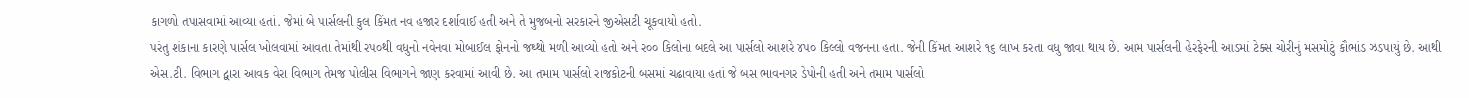કાગળો તપાસવામાં આવ્યા હતાં. જેમાં બે પાર્સલની કુલ કિંમત નવ હજાર દર્શાવાઈ હતી અને તે મુજબનો સરકારને જીએસટી ચૂકવાયો હતો.
પરંતુ શંકાના કારણે પાર્સલ ખોલવામાં આવતા તેમાંથી રપ૦થી વધુનો નવેનવા મોબાઈલ ફોનનો જથ્થો મળી આવ્યો હતો અને ર૦૦ કિલોના બદલે આ પાર્સલો આશરે ૪પ૦ કિલ્લો વજનના હતા. જેની કિંમત આશરે ૧૬ લાખ કરતા વધુ જાવા થાય છે. આમ પાર્સલની હેરફેરની આડમાં ટેક્સ ચોરીનું મસમોટું કૌભાંડ ઝડપાયું છે. આથી એસ.ટી. વિભાગ દ્વારા આવક વેરા વિભાગ તેમજ પોલીસ વિભાગને જાણ કરવામાં આવી છે. આ તમામ પાર્સલો રાજકોટની બસમાં ચઢાવાયા હતાં જે બસ ભાવનગર ડેપોની હતી અને તમામ પાર્સલો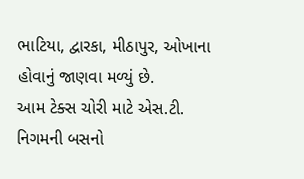ભાટિયા, દ્વારકા, મીઠાપુર, ઓખાના હોવાનું જાણવા મળ્યું છે.
આમ ટેક્સ ચોરી માટે એસ.ટી. નિગમની બસનો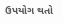ઉપયોગ થતો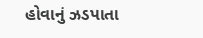હોવાનું ઝડપાતા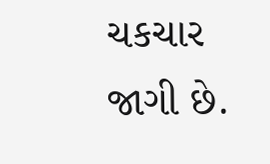ચકચાર જાગી છે.